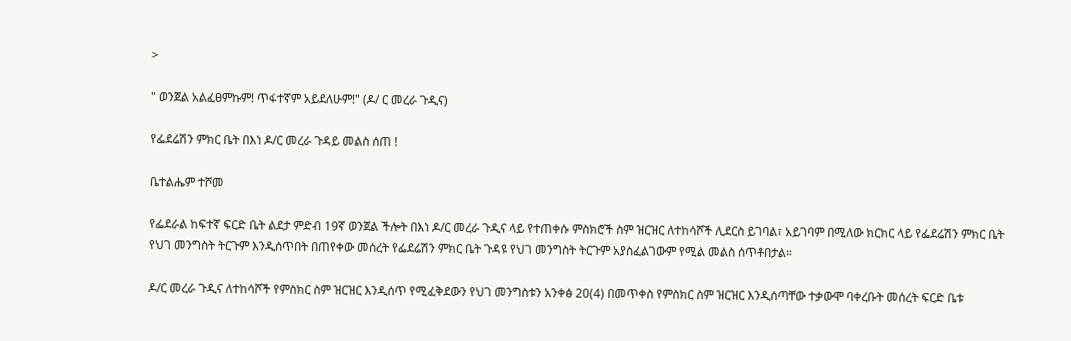>

" ወንጀል አልፈፀምኩም! ጥፋተኛም አይደለሁም!" (ዶ/ ር መረራ ጉዲና)

የፌደሬሽን ምክር ቤት በእነ ዶ/ር መረራ ጉዳይ መልስ ሰጠ !

ቤተልሔም ተሾመ

የፌደራል ከፍተኛ ፍርድ ቤት ልደታ ምድብ 19ኛ ወንጀል ችሎት በእነ ዶ/ር መረራ ጉዲና ላይ የተጠቀሱ ምስክሮች ስም ዝርዝር ለተከሳሾች ሊደርስ ይገባል፣ አይገባም በሚለው ክርክር ላይ የፌደሬሽን ምክር ቤት የህገ መንግስት ትርጉም እንዲሰጥበት በጠየቀው መሰረት የፌደሬሽን ምክር ቤት ጉዳዩ የህገ መንግስት ትርጉም አያስፈልገውም የሚል መልስ ሰጥቶበታል።

ዶ/ር መረራ ጉዲና ለተከሳሾች የምስክር ስም ዝርዝር እንዲሰጥ የሚፈቅደውን የህገ መንግስቱን አንቀፅ 20(4) በመጥቀስ የምስክር ስም ዝርዝር እንዲሰጣቸው ተቃውሞ ባቀረቡት መሰረት ፍርድ ቤቱ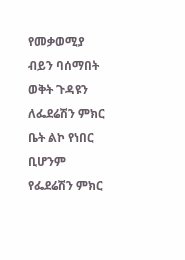የመቃወሚያ ብይን ባሰማበት ወቅት ጉዳዩን ለፌደሬሽን ምክር ቤት ልኮ የነበር ቢሆንም የፌደሬሽን ምክር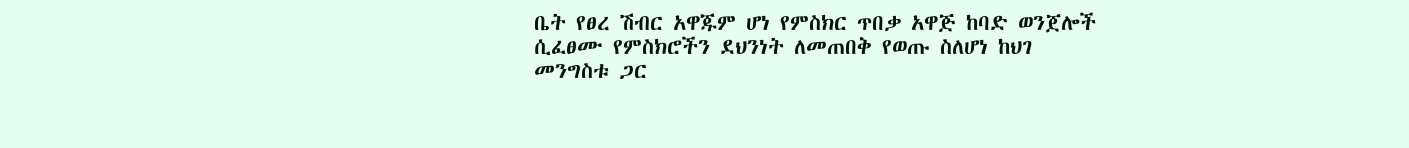ቤት የፀረ ሽብር አዋጁም ሆነ የምስክር ጥበቃ አዋጅ ከባድ ወንጀሎች ሲፈፀሙ የምስክሮችን ደህንነት ለመጠበቅ የወጡ ስለሆነ ከህገ መንግስቱ ጋር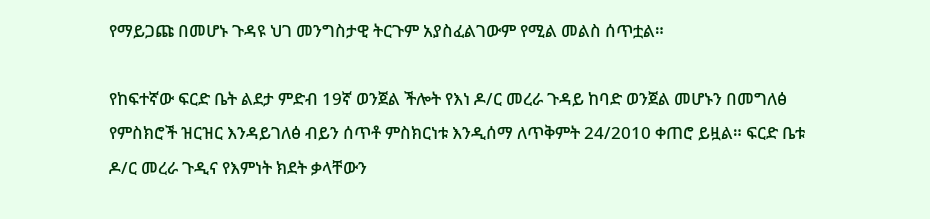የማይጋጩ በመሆኑ ጉዳዩ ህገ መንግስታዊ ትርጉም አያስፈልገውም የሚል መልስ ሰጥቷል።

የከፍተኛው ፍርድ ቤት ልደታ ምድብ 19ኛ ወንጀል ችሎት የእነ ዶ/ር መረራ ጉዳይ ከባድ ወንጀል መሆኑን በመግለፅ የምስክሮች ዝርዝር እንዳይገለፅ ብይን ሰጥቶ ምስክርነቱ እንዲሰማ ለጥቅምት 24/2010 ቀጠሮ ይዟል። ፍርድ ቤቱ ዶ/ር መረራ ጉዲና የእምነት ክደት ቃላቸውን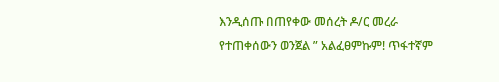እንዲሰጡ በጠየቀው መሰረት ዶ/ር መረራ የተጠቀሰውን ወንጀል ” አልፈፀምኩም! ጥፋተኛም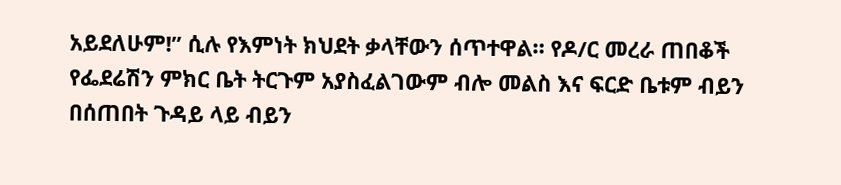አይደለሁም!” ሲሉ የእምነት ክህደት ቃላቸውን ሰጥተዋል። የዶ/ር መረራ ጠበቆች የፌደሬሽን ምክር ቤት ትርጉም አያስፈልገውም ብሎ መልስ እና ፍርድ ቤቱም ብይን በሰጠበት ጉዳይ ላይ ብይን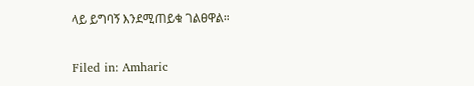ላይ ይግባኝ እንደሚጠይቁ ገልፀዋል።

Filed in: Amharic